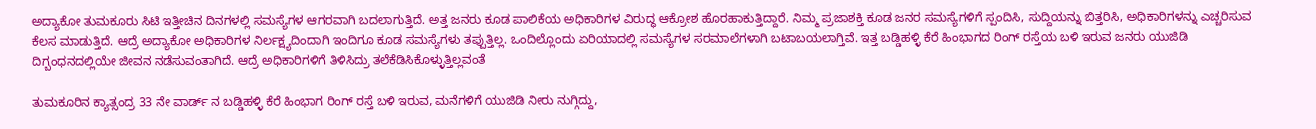ಅದ್ಯಾಕೋ ತುಮಕೂರು ಸಿಟಿ ಇತ್ತೀಚಿನ ದಿನಗಳಲ್ಲಿ ಸಮಸ್ಯೆಗಳ ಆಗರವಾಗಿ ಬದಲಾಗುತ್ತಿದೆ. ಅತ್ತ ಜನರು ಕೂಡ ಪಾಲಿಕೆಯ ಅಧಿಕಾರಿಗಳ ವಿರುದ್ಧ ಆಕ್ರೋಶ ಹೊರಹಾಕುತ್ತಿದ್ದಾರೆ. ನಿಮ್ಮ ಪ್ರಜಾಶಕ್ತಿ ಕೂಡ ಜನರ ಸಮಸ್ಯೆಗಳಿಗೆ ಸ್ಪಂದಿಸಿ, ಸುದ್ದಿಯನ್ನು ಬಿತ್ತರಿಸಿ, ಅಧಿಕಾರಿಗಳನ್ನು ಎಚ್ಚರಿಸುವ ಕೆಲಸ ಮಾಡುತ್ತಿದೆ. ಆದ್ರೆ ಅದ್ಯಾಕೋ ಅಧಿಕಾರಿಗಳ ನಿರ್ಲಕ್ಷ್ಯದಿಂದಾಗಿ ಇಂದಿಗೂ ಕೂಡ ಸಮಸ್ಯೆಗಳು ತಪ್ಪುತ್ತಿಲ್ಲ. ಒಂದಿಲ್ಲೊಂದು ಏರಿಯಾದಲ್ಲಿ ಸಮಸ್ಯೆಗಳ ಸರಮಾಲೆಗಳಾಗಿ ಬಟಾಬಯಲಾಗ್ತಿವೆ. ಇತ್ತ ಬಡ್ಡಿಹಳ್ಳಿ ಕೆರೆ ಹಿಂಭಾಗದ ರಿಂಗ್ ರಸ್ತೆಯ ಬಳಿ ಇರುವ ಜನರು ಯುಜಿಡಿ ದಿಗ್ಬಂಧನದಲ್ಲಿಯೇ ಜೀವನ ನಡೆಸುವಂತಾಗಿದೆ. ಆದ್ರೆ ಅಧಿಕಾರಿಗಳಿಗೆ ತಿಳಿಸಿದ್ರು ತಲೆಕೆಡಿಸಿಕೊಳ್ಳುತ್ತಿಲ್ಲವಂತೆ

ತುಮಕೂರಿನ ಕ್ಯಾತ್ಸಂದ್ರ 33 ನೇ ವಾರ್ಡ್ ನ ಬಡ್ಡಿಹಳ್ಳಿ ಕೆರೆ ಹಿಂಭಾಗ ರಿಂಗ್ ರಸ್ತೆ ಬಳಿ ಇರುವ, ಮನೆಗಳಿಗೆ ಯುಜಿಡಿ ನೀರು ನುಗ್ಗಿದ್ದು,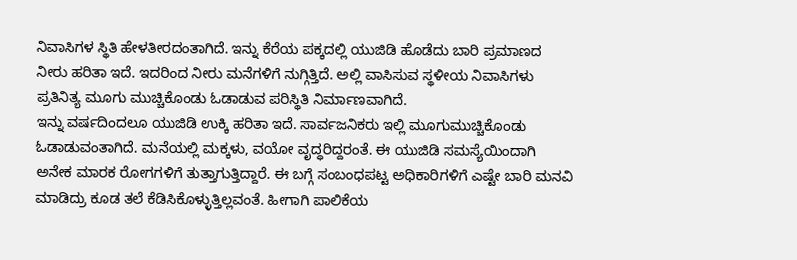ನಿವಾಸಿಗಳ ಸ್ಥಿತಿ ಹೇಳತೀರದಂತಾಗಿದೆ. ಇನ್ನು ಕೆರೆಯ ಪಕ್ಕದಲ್ಲಿ ಯುಜಿಡಿ ಹೊಡೆದು ಬಾರಿ ಪ್ರಮಾಣದ ನೀರು ಹರಿತಾ ಇದೆ. ಇದರಿಂದ ನೀರು ಮನೆಗಳಿಗೆ ನುಗ್ಗಿತ್ತಿದೆ. ಅಲ್ಲಿ ವಾಸಿಸುವ ಸ್ಥಳೀಯ ನಿವಾಸಿಗಳು ಪ್ರತಿನಿತ್ಯ ಮೂಗು ಮುಚ್ಚಿಕೊಂಡು ಓಡಾಡುವ ಪರಿಸ್ಥಿತಿ ನಿರ್ಮಾಣವಾಗಿದೆ.
ಇನ್ನು ವರ್ಷದಿಂದಲೂ ಯುಜಿಡಿ ಉಕ್ಕಿ ಹರಿತಾ ಇದೆ. ಸಾರ್ವಜನಿಕರು ಇಲ್ಲಿ ಮೂಗುಮುಚ್ಚಿಕೊಂಡು ಓಡಾಡುವಂತಾಗಿದೆ. ಮನೆಯಲ್ಲಿ ಮಕ್ಕಳು, ವಯೋ ವೃದ್ಧರಿದ್ದರಂತೆ. ಈ ಯುಜಿಡಿ ಸಮಸ್ಯೆಯಿಂದಾಗಿ ಅನೇಕ ಮಾರಕ ರೋಗಗಳಿಗೆ ತುತ್ತಾಗುತ್ತಿದ್ದಾರೆ. ಈ ಬಗ್ಗೆ ಸಂಬಂಧಪಟ್ಟ ಅಧಿಕಾರಿಗಳಿಗೆ ಎಷ್ಟೇ ಬಾರಿ ಮನವಿ ಮಾಡಿದ್ರು ಕೂಡ ತಲೆ ಕೆಡಿಸಿಕೊಳ್ಳುತ್ತಿಲ್ಲವಂತೆ. ಹೀಗಾಗಿ ಪಾಲಿಕೆಯ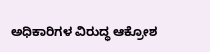ಅಧಿಕಾರಿಗಳ ವಿರುದ್ಧ ಆಕ್ರೋಶ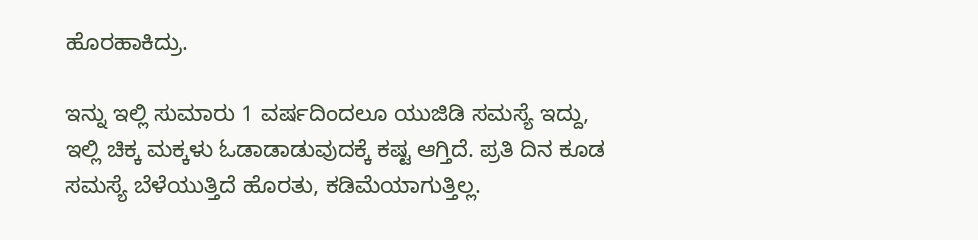ಹೊರಹಾಕಿದ್ರು.

ಇನ್ನು ಇಲ್ಲಿ ಸುಮಾರು 1 ವರ್ಷದಿಂದಲೂ ಯುಜಿಡಿ ಸಮಸ್ಯೆ ಇದ್ದು, ಇಲ್ಲಿ ಚಿಕ್ಕ ಮಕ್ಕಳು ಓಡಾಡಾಡುವುದಕ್ಕೆ ಕಷ್ಟ ಆಗ್ತಿದೆ. ಪ್ರತಿ ದಿನ ಕೂಡ ಸಮಸ್ಯೆ ಬೆಳೆಯುತ್ತಿದೆ ಹೊರತು, ಕಡಿಮೆಯಾಗುತ್ತಿಲ್ಲ.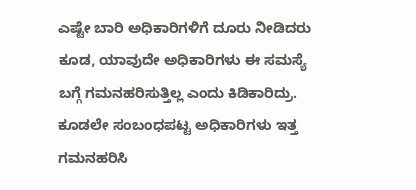ಎಷ್ಟೇ ಬಾರಿ ಅಧಿಕಾರಿಗಳಿಗೆ ದೂರು ನೀಡಿದರು ಕೂಡ, ಯಾವುದೇ ಅಧಿಕಾರಿಗಳು ಈ ಸಮಸ್ಯೆ ಬಗ್ಗೆ ಗಮನಹರಿಸುತ್ತಿಲ್ಲ ಎಂದು ಕಿಡಿಕಾರಿದ್ರು.
ಕೂಡಲೇ ಸಂಬಂಧಪಟ್ಟ ಅಧಿಕಾರಿಗಳು ಇತ್ತ ಗಮನಹರಿಸಿ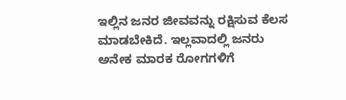ಇಲ್ಲಿನ ಜನರ ಜೀವವನ್ನು ರಕ್ಷಿಸುವ ಕೆಲಸ ಮಾಡಬೇಕಿದೆ. ಇಲ್ಲವಾದಲ್ಲಿ ಜನರು ಅನೇಕ ಮಾರಕ ರೋಗಗಳಿಗೆ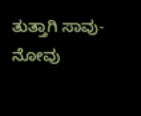ತುತ್ತಾಗಿ ಸಾವು-ನೋವು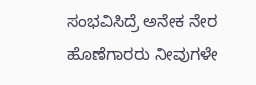ಸಂಭವಿಸಿದ್ರೆ ಅನೇಕ ನೇರ ಹೊಣೆಗಾರರು ನೀವುಗಳೇ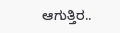ಆಗುತ್ತಿರ..